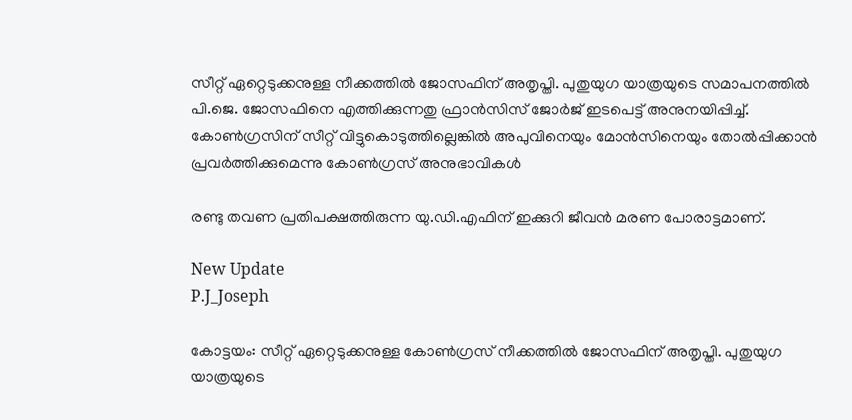സീറ്റ് ഏറ്റെടുക്കനുള്ള നീക്കത്തില്‍ ജോസഫിന് അതൃപ്തി. പുതുയുഗ യാത്രയുടെ സമാപനത്തില്‍ പി.ജെ. ജോസഫിനെ എത്തിക്കുന്നതു ഫ്രാന്‍സിസ് ജോര്‍ജ് ഇടപെട്ട് അനുനയിപ്പിച്ച്. കോണ്‍ഗ്രസിന് സീറ്റ് വിട്ടുകൊടുത്തില്ലെങ്കില്‍ അപുവിനെയും മോന്‍സിനെയും തോല്‍പ്പിക്കാന്‍ പ്രവര്‍ത്തിക്കുമെന്നു കോണ്‍ഗ്രസ് അനുഭാവികള്‍

രണ്ടു തവണ പ്രതിപക്ഷത്തിരുന്ന യു.ഡി.എഫിന് ഇക്കുറി ജീവന്‍ മരണ പോരാട്ടമാണ്.

New Update
P.J_Joseph

കോട്ടയം: സീറ്റ് ഏറ്റെടുക്കനുള്ള കോൺഗ്രസ് നീക്കത്തില്‍ ജോസഫിന് അതൃപ്തി. പുതുയുഗ യാത്രയുടെ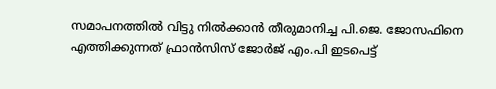സമാപനത്തില്‍ വിട്ടു നില്‍ക്കാന്‍ തീരുമാനിച്ച പി.ജെ. ജോസഫിനെ എത്തിക്കുന്നത് ഫ്രാന്‍സിസ് ജോര്‍ജ് എം.പി ഇടപെട്ട്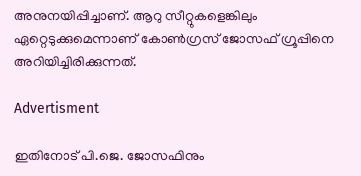അനുനയിപ്പിച്ചാണ്. ആറു സീറ്റുകളെങ്കിലും ഏറ്റെടുക്കുമെന്നാണ് കോണ്‍ഗ്രസ് ജോസഫ് ഗ്രൂപ്പിനെ അറിയിച്ചിരിക്കുന്നത്.

Advertisment

ഇതിനോട് പി.ജെ. ജോസഫിനും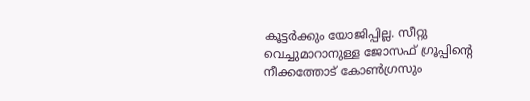കൂട്ടര്‍ക്കും യോജിപ്പില്ല. സീറ്റു വെച്ചുമാറാനുള്ള ജോസഫ് ഗ്രൂപ്പിന്റെ നീക്കത്തോട് കോണ്‍ഗ്രസും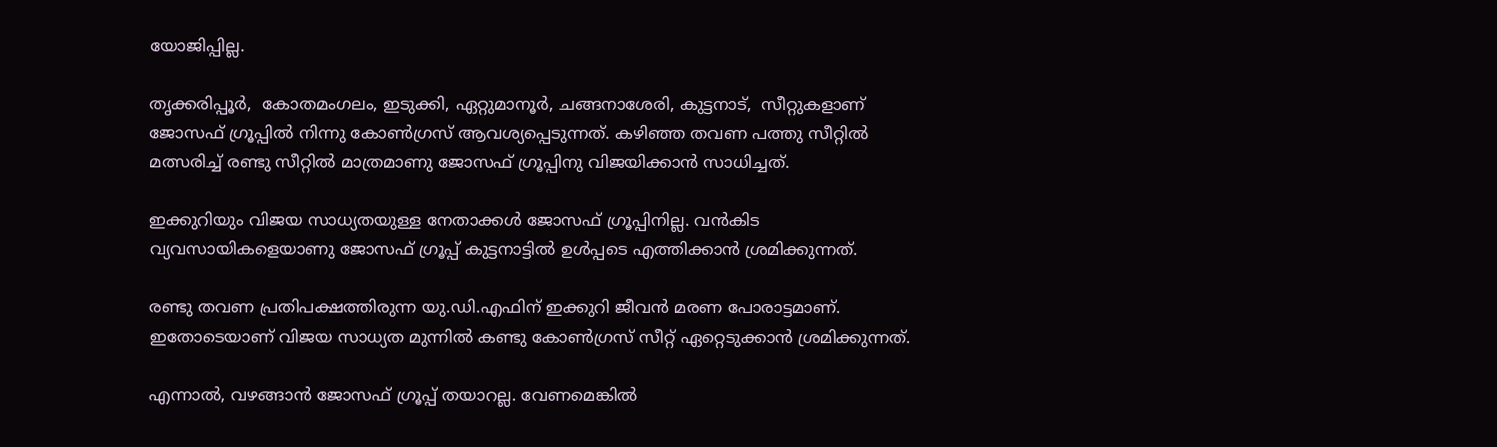യോജിപ്പില്ല.

തൃക്കരിപ്പൂര്‍,  കോതമംഗലം, ഇടുക്കി, ഏറ്റുമാനൂര്‍, ചങ്ങനാശേരി, കുട്ടനാട്,  സീറ്റുകളാണ് ജോസഫ് ഗ്രൂപ്പില്‍ നിന്നു കോണ്‍ഗ്രസ് ആവശ്യപ്പെടുന്നത്. കഴിഞ്ഞ തവണ പത്തു സീറ്റില്‍ മത്സരിച്ച് രണ്ടു സീറ്റില്‍ മാത്രമാണു ജോസഫ് ഗ്രൂപ്പിനു വിജയിക്കാന്‍ സാധിച്ചത്.

ഇക്കുറിയും വിജയ സാധ്യതയുള്ള നേതാക്കള്‍ ജോസഫ് ഗ്രൂപ്പിനില്ല. വന്‍കിട വ്യവസായികളെയാണു ജോസഫ് ഗ്രൂപ്പ് കുട്ടനാട്ടില്‍ ഉള്‍പ്പടെ എത്തിക്കാന്‍ ശ്രമിക്കുന്നത്.

രണ്ടു തവണ പ്രതിപക്ഷത്തിരുന്ന യു.ഡി.എഫിന് ഇക്കുറി ജീവന്‍ മരണ പോരാട്ടമാണ്. ഇതോടെയാണ് വിജയ സാധ്യത മുന്നില്‍ കണ്ടു കോണ്‍ഗ്രസ് സീറ്റ് ഏറ്റെടുക്കാന്‍ ശ്രമിക്കുന്നത്.

എന്നാല്‍, വഴങ്ങാന്‍ ജോസഫ് ഗ്രൂപ്പ് തയാറല്ല. വേണമെങ്കില്‍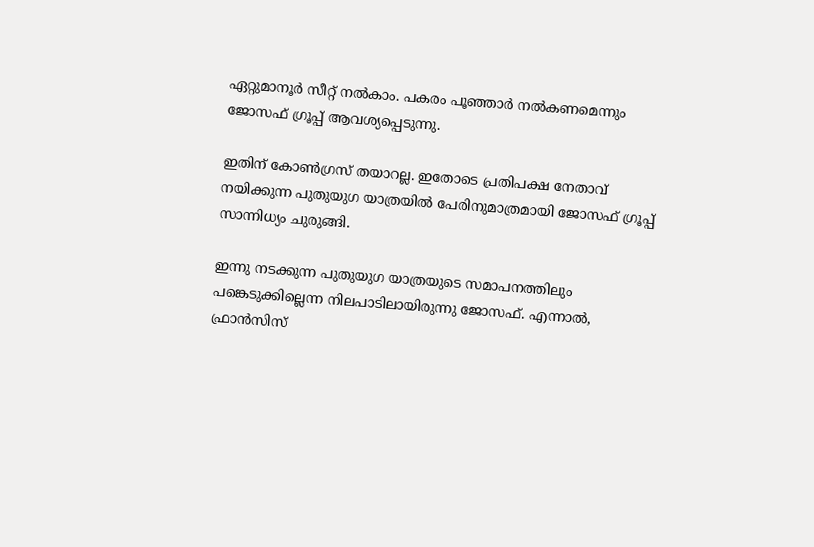ഏറ്റുമാനൂര്‍ സീറ്റ് നല്‍കാം. പകരം പൂഞ്ഞാര്‍ നല്‍കണമെന്നും ജോസഫ് ഗ്രൂപ്പ് ആവശ്യപ്പെടുന്നു.

ഇതിന് കോണ്‍ഗ്രസ് തയാറല്ല. ഇതോടെ പ്രതിപക്ഷ നേതാവ് നയിക്കുന്ന പുതുയുഗ യാത്രയില്‍ പേരിനുമാത്രമായി ജോസഫ് ഗ്രൂപ്പ് സാന്നിധ്യം ചുരുങ്ങി.

ഇന്നു നടക്കുന്ന പുതുയുഗ യാത്രയുടെ സമാപനത്തിലും പങ്കെടുക്കില്ലെന്ന നിലപാടിലായിരുന്നു ജോസഫ്. എന്നാല്‍, ഫ്രാന്‍സിസ്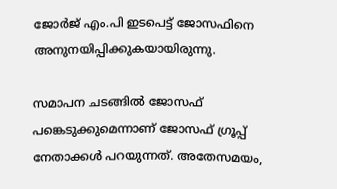ജോര്‍ജ് എം.പി ഇടപെട്ട് ജോസഫിനെ അനുനയിപ്പിക്കുകയായിരുന്നു.

സമാപന ചടങ്ങില്‍ ജോസഫ് പങ്കെടുക്കുമെന്നാണ് ജോസഫ് ഗ്രൂപ്പ് നേതാക്കള്‍ പറയുന്നത്. അതേസമയം,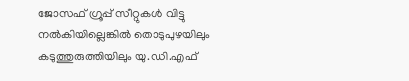ജോസഫ് ഗ്രൂപ്പ് സീറ്റുകള്‍ വിട്ടു നല്‍കിയില്ലെങ്കില്‍ തൊടുപുഴയിലും കടുത്തുരുത്തിയിലും യു.ഡി.എഫ്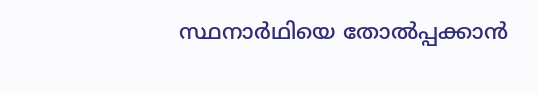സ്ഥനാര്‍ഥിയെ തോല്‍പ്പക്കാന്‍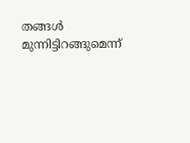തങ്ങള്‍ മുന്നിട്ടിറങ്ങുമെന്ന്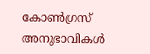കോണ്‍ഗ്രസ് അനുഭാവികള്‍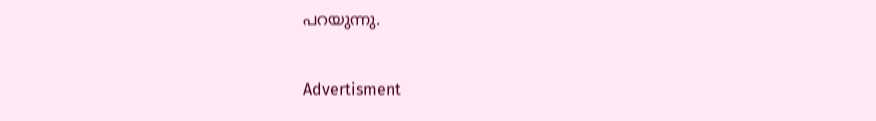പറയുന്നു.

Advertisment